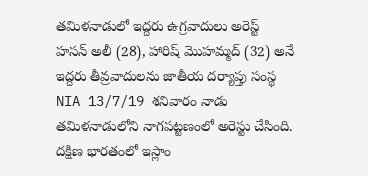తమిళనాడులో ఇద్దరు ఉగ్రవాదులు అరెస్ట్
హసన్ అలీ (28), హారిష్ మొహమ్మద్ (32) అనే ఇద్దరు తీవ్రవాదులను జాతీయ దర్యాప్తు సంస్థ NIA 13/7/19 శనివారం నాడు తమిళనాడులోని నాగపట్టణంలో అరెస్టు చేసింది. దక్షిణ భారతంలో ఇస్లాం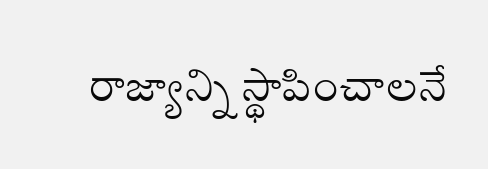రాజ్యాన్ని స్థాపించాలనే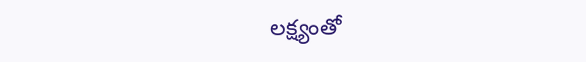లక్ష్యంతో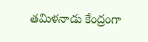తమిళనాడు కేంద్రంగా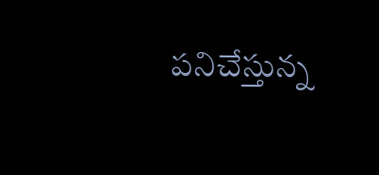పనిచేస్తున్న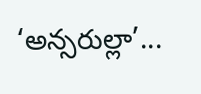‘అన్సరుల్లా’...